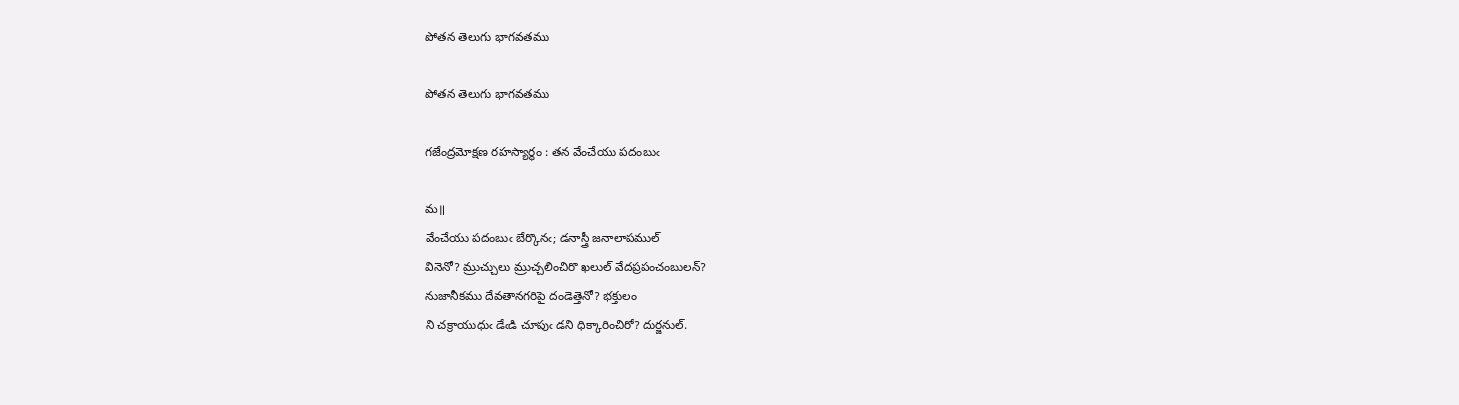పోతన తెలుగు భాగవతము

పోతన తెలుగు భాగవతము

గజేంద్రమోక్షణ రహస్యార్థం : తన వేంచేయు పదంబుఁ

మ॥
వేంచేయు పదంబుఁ బేర్కొనఁ; డనాస్త్రీ జనాలాపముల్
వినెనో? మ్రుచ్చులు మ్రుచ్చలించిరొ ఖలుల్ వేదప్రపంచంబులన్?
నుజానీకము దేవతానగరిపై దండెత్తెనో? భక్తులం
ని చక్రాయుధుఁ డేఁడి చూపుఁ డని ధిక్కారించిరో? దుర్జనుల్.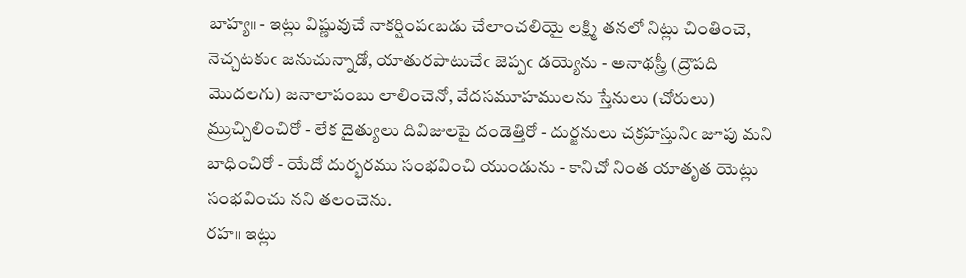బాహ్య॥ - ఇట్లు విష్ణువుచే నాకర్షింపఁబడు చేలాంచలియై లక్ష్మి తనలో నిట్లు చింతించె, నెచ్చటకుఁ జనుచున్నాడో, యాతురపాటుచేఁ జెప్పఁ డయ్యెను - అనాథస్త్రీ (ద్రౌపది మొదలగు) జనాలాపంబు లాలించెనో, వేదసమూహములను స్తేనులు (చోరులు) మ్రుచ్చిలించిరో - లేక దైత్యులు దివిజులపై దండెత్తిరో - దుర్జనులు చక్రహస్తునిఁ జూపు మని బాధించిరో - యేదో దుర్భరము సంభవించి యుండును - కానిచో నింత యాతృత యెట్లు సంభవించు నని తలంచెను.
రహ॥ ఇట్లు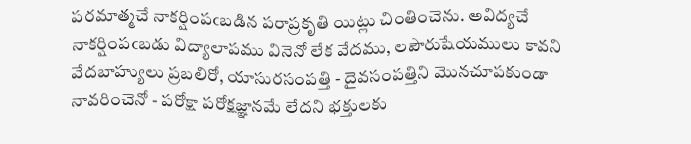పరమాత్మచే నాకర్షింపఁబడిన పరాప్రకృతి యిట్లు చింతించెను. అవిద్యచే నాకర్షింపఁబడు విద్యాలాపము వినెనో లేక వేదము, లపౌరుషేయములు కావని వేదబాహ్యులు ప్రబలిరో, యాసురసంపత్తి - దైవసంపత్తిని మొనచూపకుండా నావరించెనో - పరోక్షా పరోక్షజ్ఞానమే లేదని భక్తులకు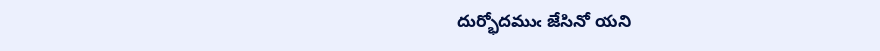దుర్భోదముఁ జేసినో యని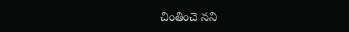చింతించె నని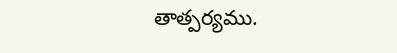తాత్పర్యము.